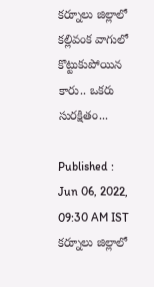కర్నూలు జిల్లాలో కల్లివంక వాగులో కొట్టుకుపోయిన కారు.. ఒకరు సురక్షితం...

Published : Jun 06, 2022, 09:30 AM IST
కర్నూలు జిల్లాలో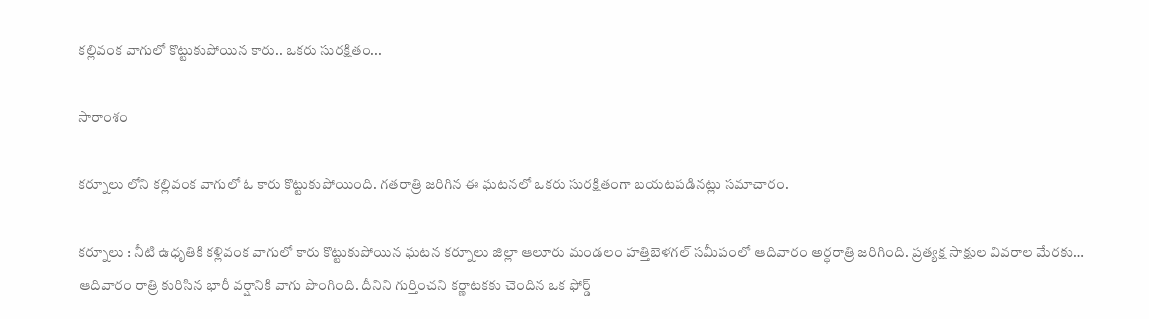కల్లివంక వాగులో కొట్టుకుపోయిన కారు.. ఒకరు సురక్షితం...

సారాంశం

కర్నూలు లోని కల్లివంక వాగులో ఓ కారు కొట్టుకుపోయింది. గతరాత్రి జరిగిన ఈ ఘటనలో ఒకరు సురక్షితంగా బయటపడినట్లు సమాచారం.

కర్నూలు : నీటి ఉధృతికి కళ్లివంక వాగులో కారు కొట్టుకుపోయిన ఘటన కర్నూలు జిల్లా ఆలూరు మండలం హత్తిబెళగల్ సమీపంలో ఆదివారం అర్ధరాత్రి జరిగింది. ప్రత్యక్ష సాక్షుల వివరాల మేరకు… ఆదివారం రాత్రి కురిసిన భారీ వర్షానికి వాగు పొంగింది. దీనిని గుర్తించని కర్ణాటకకు చెందిన ఒక ఫోర్డ్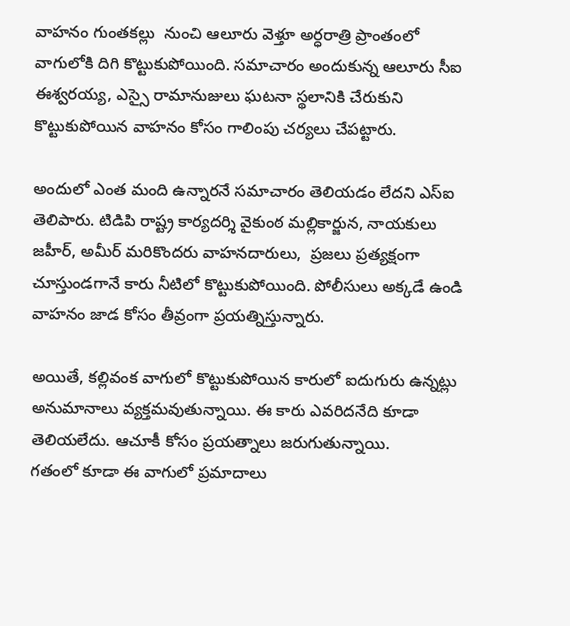వాహనం గుంతకల్లు  నుంచి ఆలూరు వెళ్తూ అర్ధరాత్రి ప్రాంతంలో వాగులోకి దిగి కొట్టుకుపోయింది. సమాచారం అందుకున్న ఆలూరు సీఐ ఈశ్వరయ్య, ఎస్సై రామానుజులు ఘటనా స్థలానికి చేరుకుని కొట్టుకుపోయిన వాహనం కోసం గాలింపు చర్యలు చేపట్టారు.

అందులో ఎంత మంది ఉన్నారనే సమాచారం తెలియడం లేదని ఎస్ఐ తెలిపారు. టిడిపి రాష్ట్ర కార్యదర్శి వైకుంఠ మల్లికార్జున, నాయకులు జహీర్, అమీర్ మరికొందరు వాహనదారులు,  ప్రజలు ప్రత్యక్షంగా చూస్తుండగానే కారు నీటిలో కొట్టుకుపోయింది. పోలీసులు అక్కడే ఉండి వాహనం జాడ కోసం తీవ్రంగా ప్రయత్నిస్తున్నారు.

అయితే, కల్లివంక వాగులో కొట్టుకుపోయిన కారులో ఐదుగురు ఉన్నట్లు అనుమానాలు వ్యక్తమవుతున్నాయి. ఈ కారు ఎవరిదనేది కూడా తెలియలేదు. ఆచూకీ కోసం ప్రయత్నాలు జరుగుతున్నాయి.
గతంలో కూడా ఈ వాగులో ప్రమాదాలు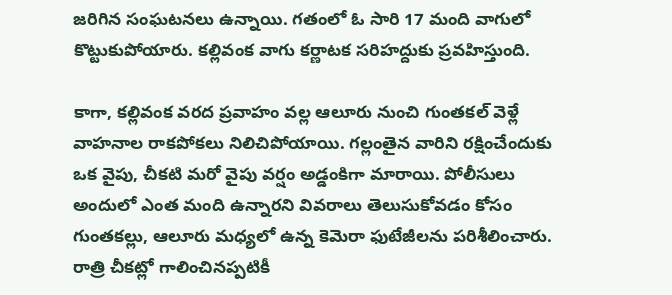జరిగిన సంఘటనలు ఉన్నాయి. గతంలో ఓ సారి 17 మంది వాగులో కొట్టుకుపోయారు. కల్లివంక వాగు కర్ణాటక సరిహద్దుకు ప్రవహిస్తుంది.

కాగా, కల్లివంక వరద ప్రవాహం వల్ల ఆలూరు నుంచి గుంతకల్ వెళ్లే వాహనాల రాకపోకలు నిలిచిపోయాయి. గల్లంతైన వారిని రక్షించేందుకు ఒక వైపు, చీకటి మరో వైపు వర్షం అడ్డంకిగా మారాయి. పోలీసులు అందులో ఎంత మంది ఉన్నారని వివరాలు తెలుసుకోవడం కోసం గుంతకల్లు, ఆలూరు మధ్యలో ఉన్న కెమెరా ఫుటేజీలను పరిశీలించారు. రాత్రి చీకట్లో గాలించినప్పటికీ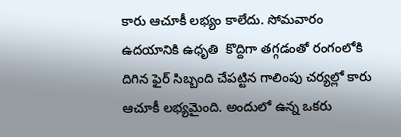కారు ఆచూకీ లభ్యం కాలేదు. సోమవారం ఉదయానికి ఉధృతి  కొద్దిగా తగ్గడంతో రంగంలోకి దిగిన ఫైర్ సిబ్బంది చేపట్టిన గాలింపు చర్యల్లో కారు ఆచూకీ లభ్యమైంది. అందులో ఉన్న ఒకరు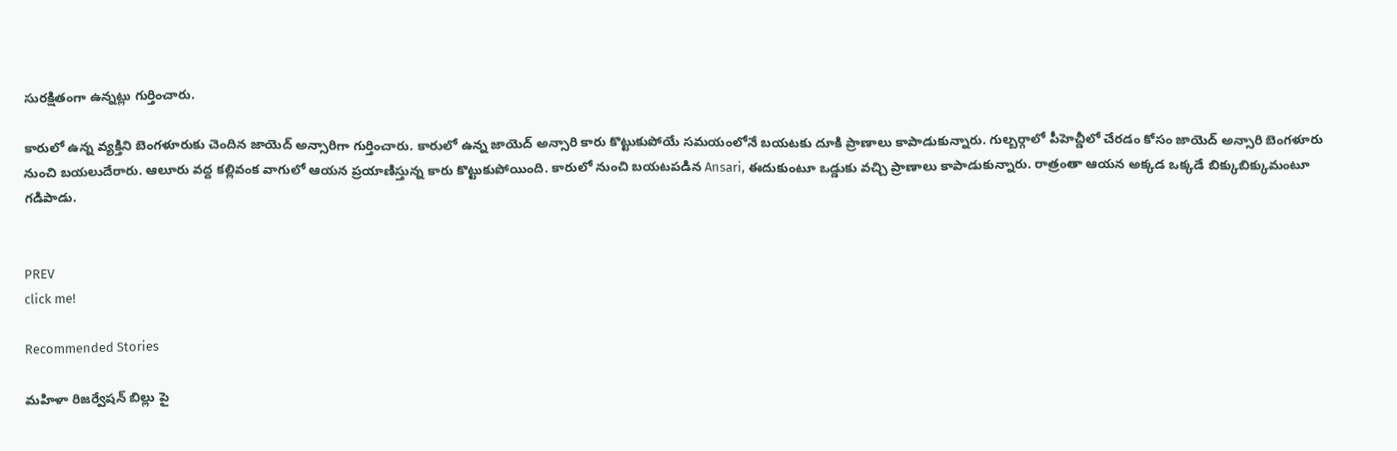సురక్షితంగా ఉన్నట్లు గుర్తించారు.

కారులో ఉన్న వ్యక్తిని బెంగళూరుకు చెందిన జాయెద్ అన్సారిగా గుర్తించారు. కారులో ఉన్న జాయెద్ అన్సారి కారు కొట్టుకుపోయే సమయంలోనే బయటకు దూకి ప్రాణాలు కాపాడుకున్నారు. గుల్బర్గాలో పీహెచ్డీలో చేరడం కోసం జాయెద్ అన్సారి బెంగళూరు నుంచి బయలుదేరారు. ఆలూరు వద్ద కల్లివంక వాగులో ఆయన ప్రయాణిస్తున్న కారు కొట్టుకుపోయింది. కారులో నుంచి బయటపడిన Ansari, ఈదుకుంటూ ఒడ్డుకు వచ్చి ప్రాణాలు కాపాడుకున్నారు. రాత్రంతా ఆయన అక్కడ ఒక్కడే బిక్కుబిక్కుమంటూ గడిపాడు.


PREV
click me!

Recommended Stories

మహిళా రిజర్వేషన్ బిల్లు పై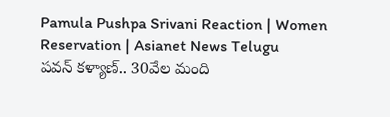Pamula Pushpa Srivani Reaction | Women Reservation | Asianet News Telugu
పవన్‌ కళ్యాణ్‌.. 30వేల మంది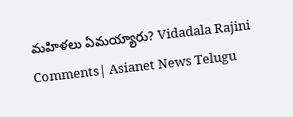మహిళలు ఏమయ్యారు? Vidadala Rajini Comments| Asianet News Telugu